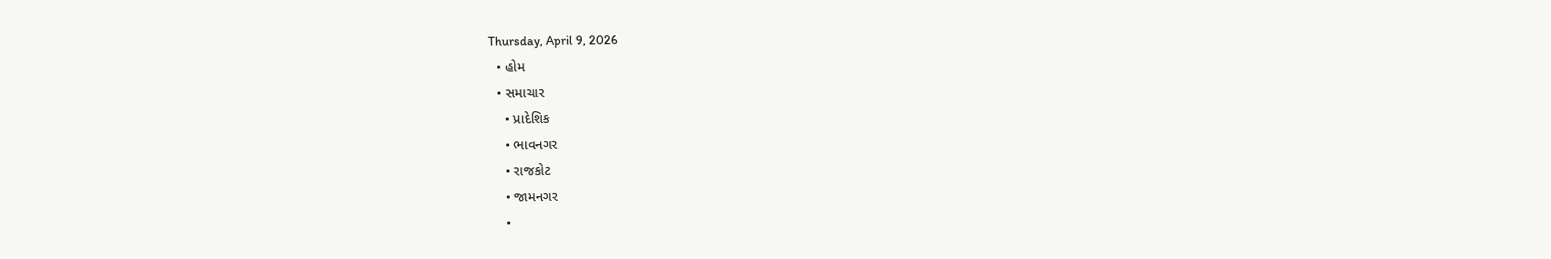Thursday, April 9, 2026
  • હોમ
  • સમાચાર
    • પ્રાદેશિક
    • ભાવનગર
    • રાજકોટ
    • જામનગર
    •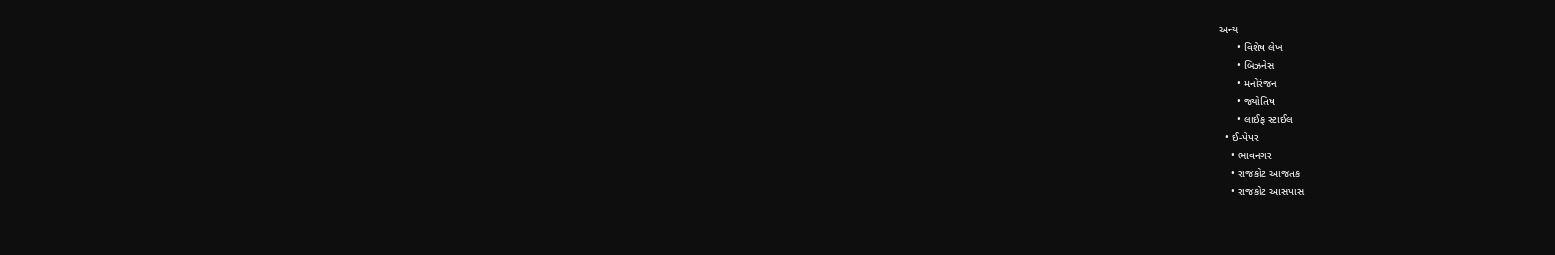અન્ય
      • વિશેષ લેખ
      • બિઝનેસ
      • મનોરંજન
      • જ્યોતિષ
      • લાઈફ સ્ટાઈલ
  • ઈ-પેપર
    • ભાવનગર
    • રાજકોટ આજતક
    • રાજકોટ આસપાસ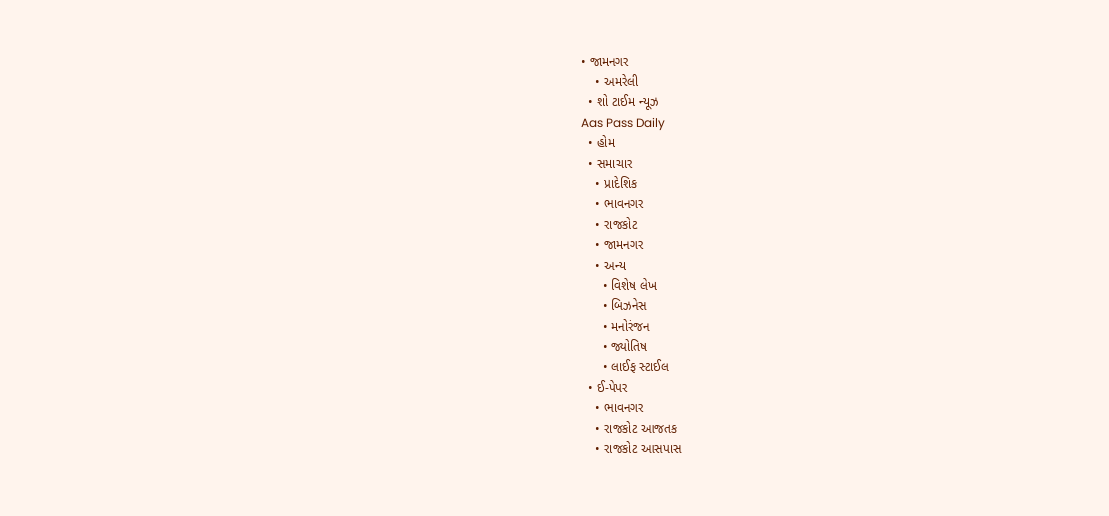• જામનગર
    • અમરેલી
  • શો ટાઈમ ન્યૂઝ
Aas Pass Daily
  • હોમ
  • સમાચાર
    • પ્રાદેશિક
    • ભાવનગર
    • રાજકોટ
    • જામનગર
    • અન્ય
      • વિશેષ લેખ
      • બિઝનેસ
      • મનોરંજન
      • જ્યોતિષ
      • લાઈફ સ્ટાઈલ
  • ઈ-પેપર
    • ભાવનગર
    • રાજકોટ આજતક
    • રાજકોટ આસપાસ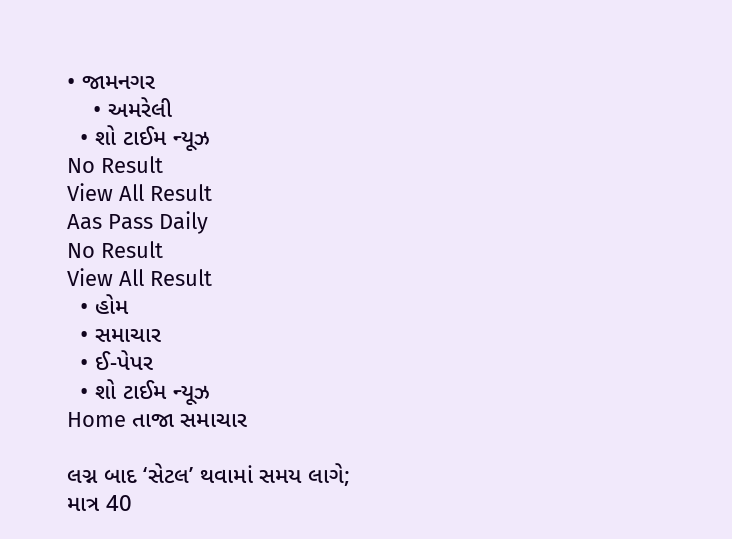• જામનગર
    • અમરેલી
  • શો ટાઈમ ન્યૂઝ
No Result
View All Result
Aas Pass Daily
No Result
View All Result
  • હોમ
  • સમાચાર
  • ઈ-પેપર
  • શો ટાઈમ ન્યૂઝ
Home તાજા સમાચાર

લગ્ન બાદ ‘સેટલ’ થવામાં સમય લાગે; માત્ર 40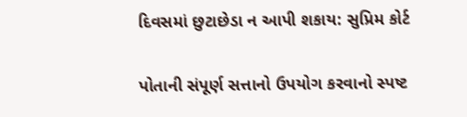દિવસમાં છુટાછેડા ન આપી શકાય: સુપ્રિમ કોર્ટ

પોતાની સંપૂર્ણ સત્તાનો ઉપયોગ કરવાનો સ્પષ્ટ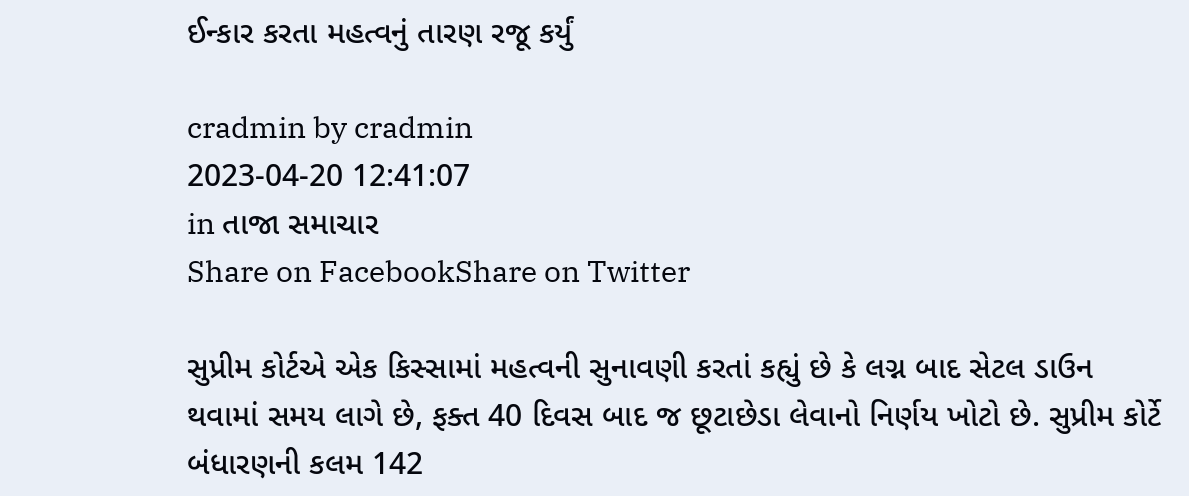ઈન્કાર કરતા મહત્વનું તારણ રજૂ કર્યું

cradmin by cradmin
2023-04-20 12:41:07
in તાજા સમાચાર
Share on FacebookShare on Twitter

સુપ્રીમ કોર્ટએ એક કિસ્સામાં મહત્વની સુનાવણી કરતાં કહ્યું છે કે લગ્ન બાદ સેટલ ડાઉન થવામાં સમય લાગે છે, ફક્ત 40 દિવસ બાદ જ છૂટાછેડા લેવાનો નિર્ણય ખોટો છે. સુપ્રીમ કોર્ટે બંધારણની કલમ 142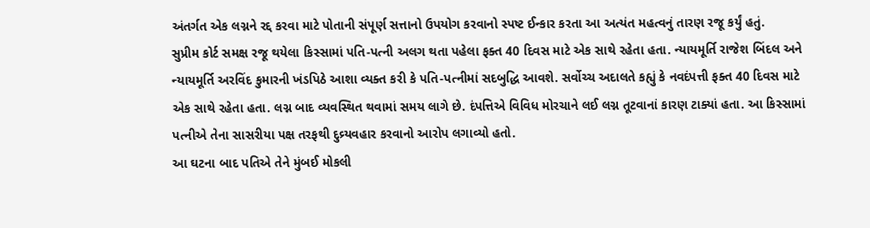અંતર્ગત એક લગ્નને રદ્દ કરવા માટે પોતાની સંપૂર્ણ સત્તાનો ઉપયોગ કરવાનો સ્પષ્ટ ઈન્કાર કરતા આ અત્યંત મહત્વનું તારણ રજૂ કર્યું હતું.
સુપ્રીમ કોર્ટ સમક્ષ રજૂ થયેલા કિસ્સામાં પતિ-પત્ની અલગ થતા પહેલા ફક્ત 40 દિવસ માટે એક સાથે રહેતા હતા. ન્યાયમૂર્તિ રાજેશ બિંદલ અને ન્યાયમૂર્તિ અરવિંદ કુમારની ખંડપિઠે આશા વ્યક્ત કરી કે પતિ-પત્નીમાં સદબુદ્ધિ આવશે. સર્વોચ્ચ અદાલતે કહ્યું કે નવદંપત્તી ફક્ત 40 દિવસ માટે એક સાથે રહેતા હતા. લગ્ન બાદ વ્યવસ્થિત થવામાં સમય લાગે છે. દંપત્તિએ વિવિધ મોરચાને લઈ લગ્ન તૂટવાનાં કારણ ટાક્યાં હતા. આ કિસ્સામાં પત્નીએ તેના સાસરીયા પક્ષ તરફથી દુવ્ર્યવહાર કરવાનો આરોપ લગાવ્યો હતો.
આ ઘટના બાદ પતિએ તેને મુંબઈ મોકલી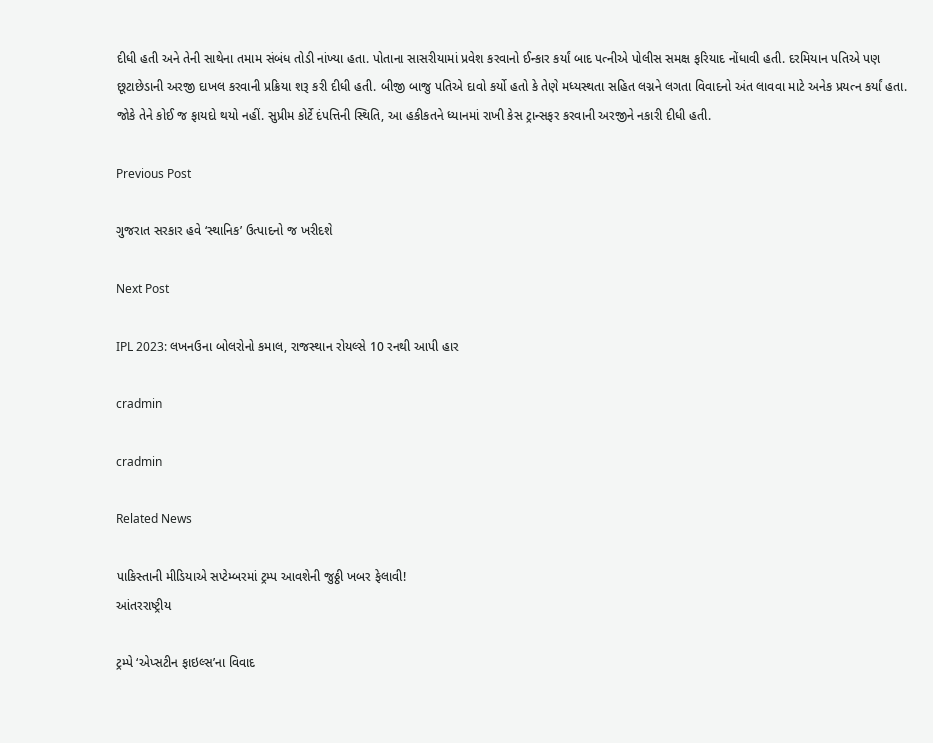દીધી હતી અને તેની સાથેના તમામ સંબંધ તોડી નાંખ્યા હતા. પોતાના સાસરીયામાં પ્રવેશ કરવાનો ઈન્કાર કર્યાં બાદ પત્નીએ પોલીસ સમક્ષ ફરિયાદ નોંધાવી હતી. દરમિયાન પતિએ પણ છૂટાછેડાની અરજી દાખલ કરવાની પ્રક્રિયા શરૂ કરી દીધી હતી. બીજી બાજુ પતિએ દાવો કર્યો હતો કે તેણે મધ્યસ્થતા સહિત લગ્નને લગતા વિવાદનો અંત લાવવા માટે અનેક પ્રયત્ન કર્યાં હતા. જોકે તેને કોઈ જ ફાયદો થયો નહીં. સુપ્રીમ કોર્ટે દંપત્તિની સ્થિતિ, આ હકીકતને ધ્યાનમાં રાખી કેસ ટ્રાન્સફર કરવાની અરજીને નકારી દીધી હતી.

Previous Post

ગુજરાત સરકાર હવે ‘સ્થાનિક’ ઉત્પાદનો જ ખરીદશે

Next Post

IPL 2023: લખનઉના બોલરોનો કમાલ, રાજસ્થાન રોયલ્સે 10 રનથી આપી હાર

cradmin

cradmin

Related News

પાકિસ્તાની મીડિયાએ સપ્ટેમ્બરમાં ટ્રમ્પ આવશેની જુઠ્ઠી ખબર ફેલાવી!
આંતરરાષ્ટ્રીય

ટ્રમ્પે ‘એપ્સટીન ફાઇલ્સ’ના વિવાદ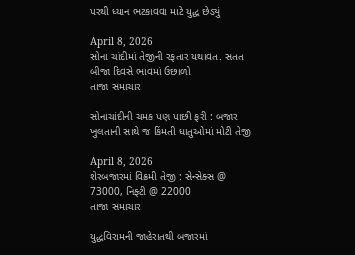પરથી ધ્યાન ભટકાવવા માટે યુદ્ધ છેડ્યું

April 8, 2026
સોના ચાંદીમાં તેજીની રફતાર યથાવત. સતત બીજા દિવસે ભાવમાં ઉછાળો
તાજા સમાચાર

સોનાચાંદીની ચમક પણ પાછી ફરી : બજાર ખુલતાની સાથે જ કિંમતી ધાતુઓમાં મોટી તેજી

April 8, 2026
શેરબજારમાં વિક્રમી તેજી : સેન્સેક્સ @ 73000, નિફ્ટી @ 22000
તાજા સમાચાર

યુદ્ધવિરામની જાહેરાતથી બજારમાં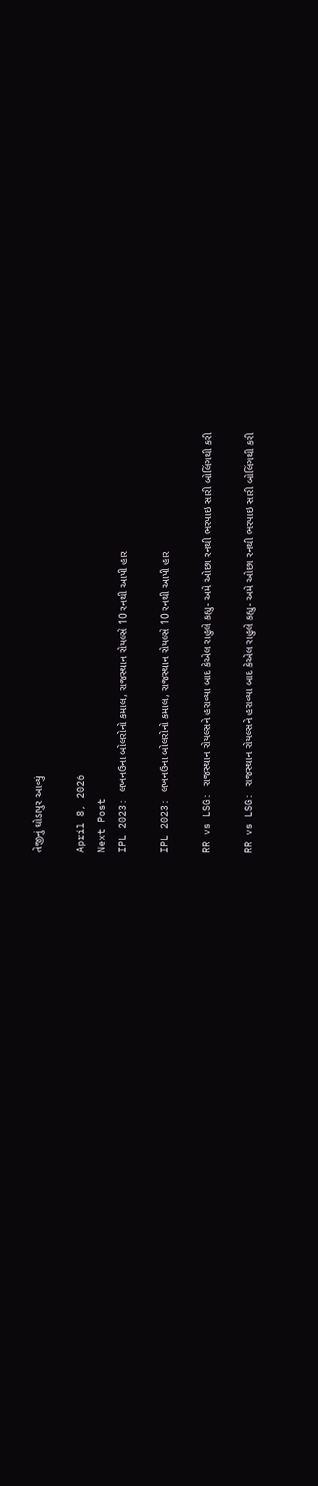તેજીનું ઘોડાપુર આવ્યું

April 8, 2026
Next Post
IPL 2023: લખનઉના બોલરોનો કમાલ, રાજસ્થાન રોયલ્સે 10 રનથી આપી હાર

IPL 2023: લખનઉના બોલરોનો કમાલ, રાજસ્થાન રોયલ્સે 10 રનથી આપી હાર

RR vs LSG: રાજસ્થાન રોયલ્સને હરાવ્યા બાદ કેએલ રાહુલે કહ્યુ- અમે ઓછા રનથી ભરપાઇ સારી બોલિંગથી કરી

RR vs LSG: રાજસ્થાન રોયલ્સને હરાવ્યા બાદ કેએલ રાહુલે કહ્યુ- અમે ઓછા રનથી ભરપાઇ સારી બોલિંગથી કરી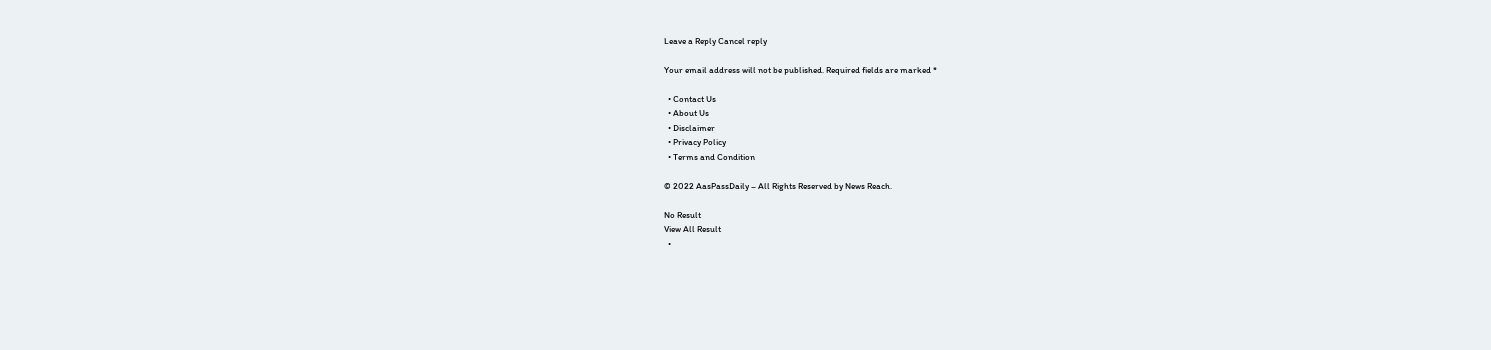Leave a Reply Cancel reply

Your email address will not be published. Required fields are marked *

  • Contact Us
  • About Us
  • Disclaimer
  • Privacy Policy
  • Terms and Condition

© 2022 AasPassDaily – All Rights Reserved by News Reach.

No Result
View All Result
  •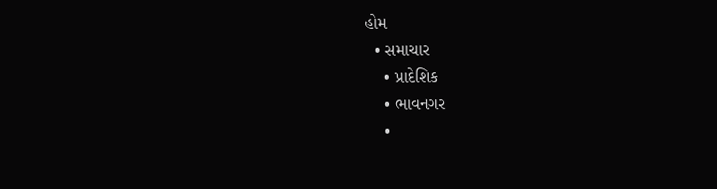હોમ
  • સમાચાર
    • પ્રાદેશિક
    • ભાવનગર
    •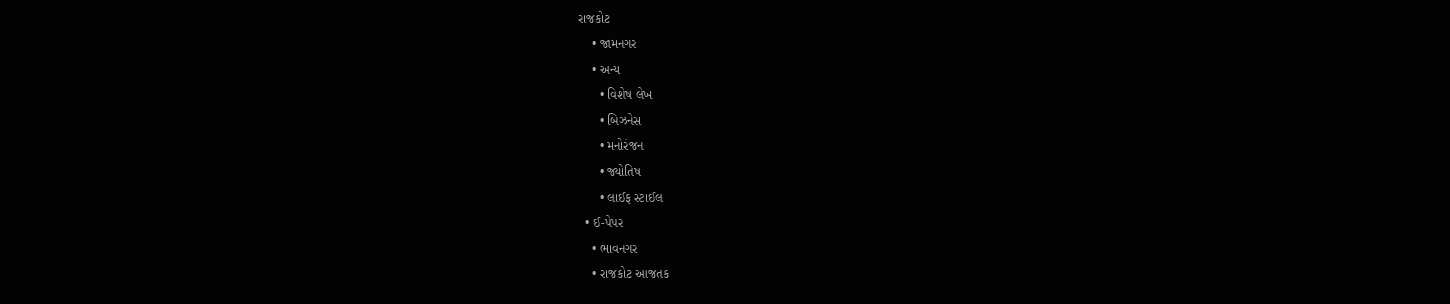રાજકોટ
    • જામનગર
    • અન્ય
      • વિશેષ લેખ
      • બિઝનેસ
      • મનોરંજન
      • જ્યોતિષ
      • લાઈફ સ્ટાઈલ
  • ઈ-પેપર
    • ભાવનગર
    • રાજકોટ આજતક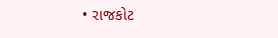• રાજકોટ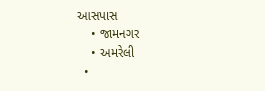આસપાસ
    • જામનગર
    • અમરેલી
  •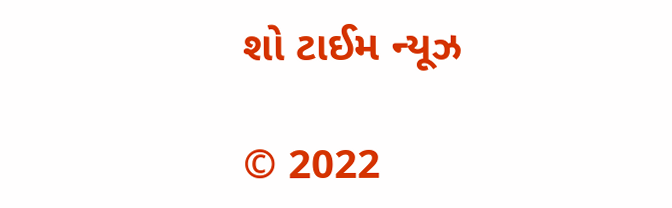શો ટાઈમ ન્યૂઝ

© 2022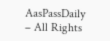AasPassDaily – All Rights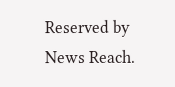Reserved by News Reach.